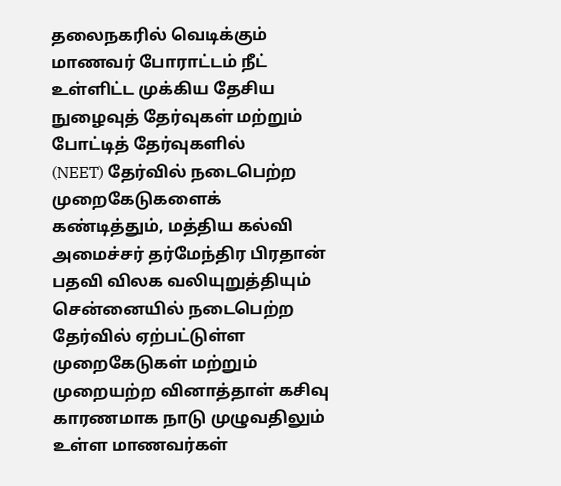தலைநகரில் வெடிக்கும் மாணவர் போராட்டம் நீட் உள்ளிட்ட முக்கிய தேசிய நுழைவுத் தேர்வுகள் மற்றும் போட்டித் தேர்வுகளில்
(NEET) தேர்வில் நடைபெற்ற முறைகேடுகளைக் கண்டித்தும், மத்திய கல்வி அமைச்சர் தர்மேந்திர பிரதான் பதவி விலக வலியுறுத்தியும் சென்னையில் நடைபெற்ற
தேர்வில் ஏற்பட்டுள்ள முறைகேடுகள் மற்றும் முறையற்ற வினாத்தாள் கசிவு காரணமாக நாடு முழுவதிலும் உள்ள மாணவர்கள்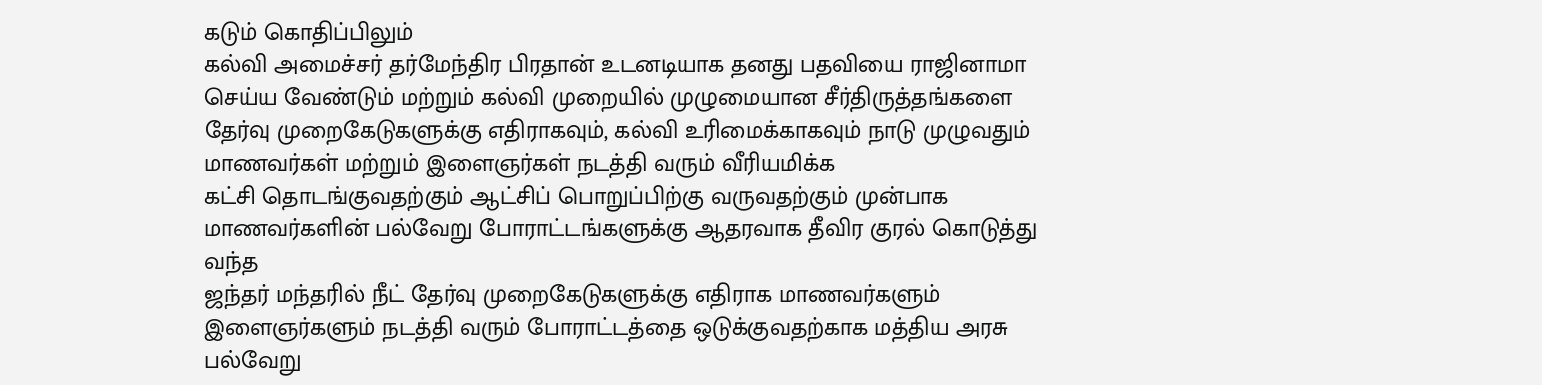கடும் கொதிப்பிலும்
கல்வி அமைச்சர் தர்மேந்திர பிரதான் உடனடியாக தனது பதவியை ராஜினாமா செய்ய வேண்டும் மற்றும் கல்வி முறையில் முழுமையான சீர்திருத்தங்களை
தேர்வு முறைகேடுகளுக்கு எதிராகவும், கல்வி உரிமைக்காகவும் நாடு முழுவதும் மாணவர்கள் மற்றும் இளைஞர்கள் நடத்தி வரும் வீரியமிக்க
கட்சி தொடங்குவதற்கும் ஆட்சிப் பொறுப்பிற்கு வருவதற்கும் முன்பாக மாணவர்களின் பல்வேறு போராட்டங்களுக்கு ஆதரவாக தீவிர குரல் கொடுத்து வந்த
ஜந்தர் மந்தரில் நீட் தேர்வு முறைகேடுகளுக்கு எதிராக மாணவர்களும் இளைஞர்களும் நடத்தி வரும் போராட்டத்தை ஒடுக்குவதற்காக மத்திய அரசு பல்வேறு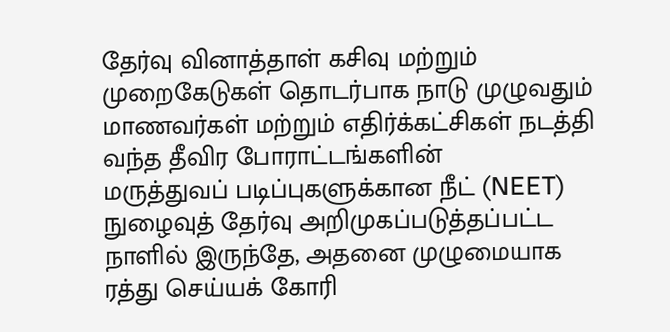தேர்வு வினாத்தாள் கசிவு மற்றும் முறைகேடுகள் தொடர்பாக நாடு முழுவதும் மாணவர்கள் மற்றும் எதிர்க்கட்சிகள் நடத்தி வந்த தீவிர போராட்டங்களின்
மருத்துவப் படிப்புகளுக்கான நீட் (NEET) நுழைவுத் தேர்வு அறிமுகப்படுத்தப்பட்ட நாளில் இருந்தே, அதனை முழுமையாக ரத்து செய்யக் கோரி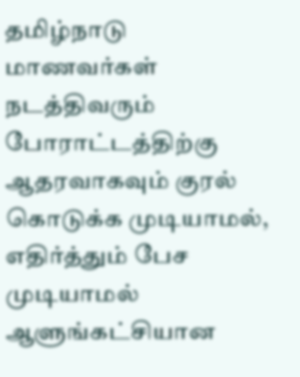தமிழ்நாடு
மாணவர்கள் நடத்திவரும் போராட்டத்திற்கு ஆதரவாகவும் குரல் கொடுக்க முடியாமல், எதிர்த்தும் பேச முடியாமல் ஆளுங்கட்சியான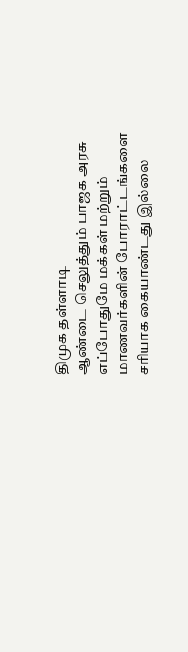திமுக தள்ளாடி
ஆண்டை செலுத்தும் பாஜக அரசு எப்போதுமே மக்கள் மற்றும் மாணவர்களின் போராட்டங்களை சரியாக கையாண்டது இல்லை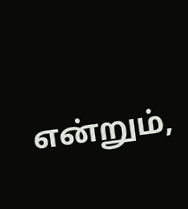என்றும்,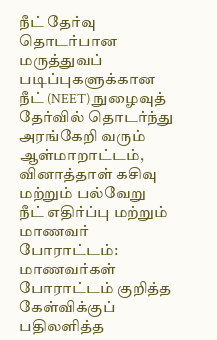நீட் தேர்வு தொடர்பான
மருத்துவப் படிப்புகளுக்கான நீட் (NEET) நுழைவுத் தேர்வில் தொடர்ந்து அரங்கேறி வரும் ஆள்மாறாட்டம், வினாத்தாள் கசிவு மற்றும் பல்வேறு
நீட் எதிர்ப்பு மற்றும் மாணவர் போராட்டம்: மாணவர்கள் போராட்டம் குறித்த கேள்விக்குப் பதிலளித்த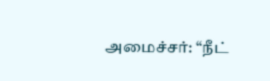அமைச்சர்: “நீட்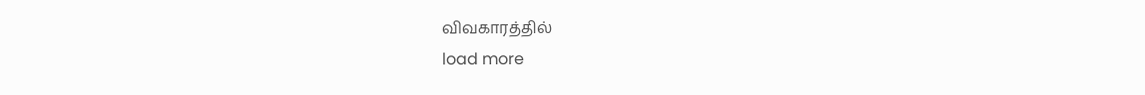விவகாரத்தில்
load more